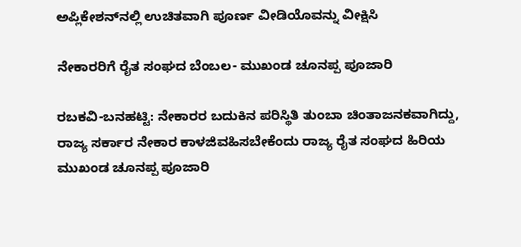ಅಪ್ಲಿಕೇಶನ್‌ನಲ್ಲಿ ಉಚಿತವಾಗಿ ಪೂರ್ಣ ವೀಡಿಯೊವನ್ನು ವೀಕ್ಷಿಸಿ

ನೇಕಾರರಿಗೆ ರೈತ ಸಂಘದ ಬೆಂಬಲ- ಮುಖಂಡ ಚೂನಪ್ಪ ಪೂಜಾರಿ

ರಬಕವಿ-ಬನಹಟ್ಟಿ: ನೇಕಾರರ ಬದುಕಿನ‌ ಪರಿಸ್ಥಿತಿ ತುಂಬಾ ಚಿಂತಾಜನಕವಾಗಿದ್ದು, ರಾಜ್ಯ ಸರ್ಕಾರ ನೇಕಾರ ಕಾಳಜಿವಹಿಸಬೇಕೆಂದು ರಾಜ್ಯ ರೈತ ಸಂಘದ ಹಿರಿಯ ಮುಖಂಡ ಚೂನಪ್ಪ ಪೂಜಾರಿ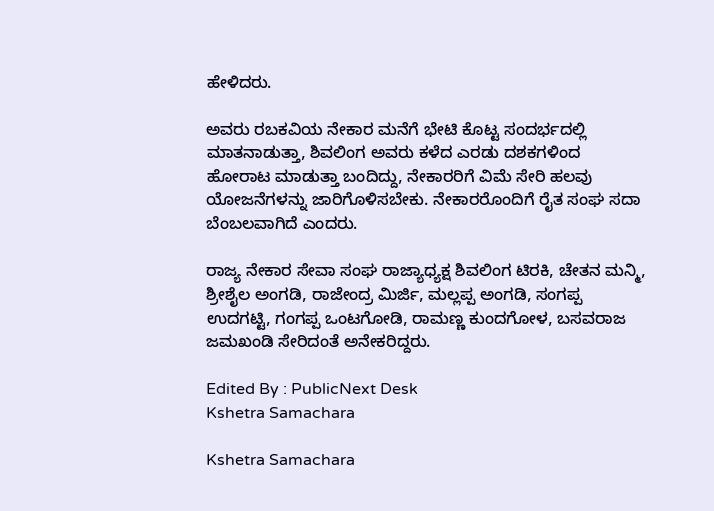ಹೇಳಿದರು.

ಅವರು ರಬಕವಿಯ ನೇಕಾರ ಮನೆಗೆ ಭೇಟಿ ಕೊಟ್ಟ ಸಂದರ್ಭದಲ್ಲಿ ಮಾತನಾಡುತ್ತಾ, ಶಿವಲಿಂಗ ಅವರು ಕಳೆದ ಎರಡು ದಶಕಗಳಿಂದ ಹೋರಾಟ ಮಾಡುತ್ತಾ ಬಂದಿದ್ದು, ನೇಕಾರರಿಗೆ ವಿಮೆ ಸೇರಿ ಹಲವು ಯೋಜನೆಗಳನ್ನು ಜಾರಿಗೊಳಿಸಬೇಕು. ನೇಕಾರರೊಂದಿಗೆ ರೈತ ಸಂಘ ಸದಾ ಬೆಂಬಲವಾಗಿದೆ ಎಂದರು.

ರಾಜ್ಯ ನೇಕಾರ ಸೇವಾ ಸಂಘ ರಾಜ್ಯಾಧ್ಯಕ್ಷ ಶಿವಲಿಂಗ ಟಿರಕಿ, ಚೇತನ ಮನ್ಮಿ, ಶ್ರೀಶೈಲ ಅಂಗಡಿ, ರಾಜೇಂದ್ರ ಮಿರ್ಜಿ, ಮಲ್ಲಪ್ಪ ಅಂಗಡಿ, ಸಂಗಪ್ಪ ಉದಗಟ್ಟಿ, ಗಂಗಪ್ಪ ಒಂಟಗೋಡಿ, ರಾಮಣ್ಣ ಕುಂದಗೋಳ, ಬಸವರಾಜ ಜಮಖಂಡಿ ಸೇರಿದಂತೆ ಅನೇಕರಿದ್ದರು.

Edited By : PublicNext Desk
Kshetra Samachara

Kshetra Samachara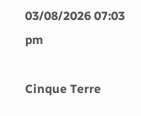03/08/2026 07:03 pm

Cinque Terre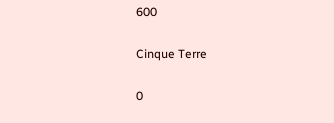600

Cinque Terre

0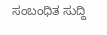ಸಂಬಂಧಿತ ಸುದ್ದಿ